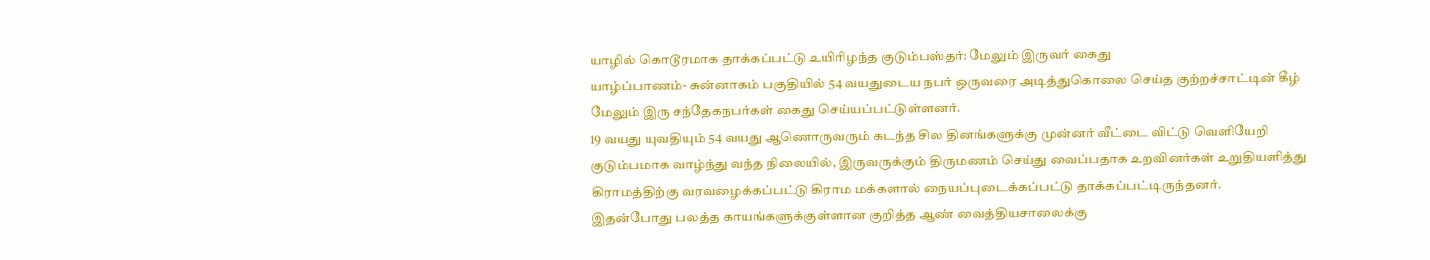யாழில் கொடூரமாக தாக்கப்பட்டு உயிரிழந்த குடும்பஸ்தர்: மேலும் இருவர் கைது
யாழ்ப்பாணம்- சுன்னாகம் பகுதியில் 54 வயதுடைய நபர் ஒருவரை அடித்துகொலை செய்த குற்றச்சாட்டின் கீழ் மேலும் இரு சந்தேகநபர்கள் கைது செய்யப்பட்டுள்ளனர்.
19 வயது யுவதியும் 54 வயது ஆணொருவரும் கடந்த சில தினங்களுக்கு முன்னர் வீட்டை விட்டு வெளியேறி குடும்பமாக வாழ்ந்து வந்த நிலையில், இருவருக்கும் திருமணம் செய்து வைப்பதாக உறவினர்கள் உறுதியளித்து கிராமத்திற்கு வரவழைக்கப்பட்டு கிராம மக்களால் நையப்புடைக்கப்பட்டு தாக்கப்பட்டிருந்தனர்.
இதன்போது பலத்த காயங்களுக்குள்ளான குறித்த ஆண் வைத்தியசாலைக்கு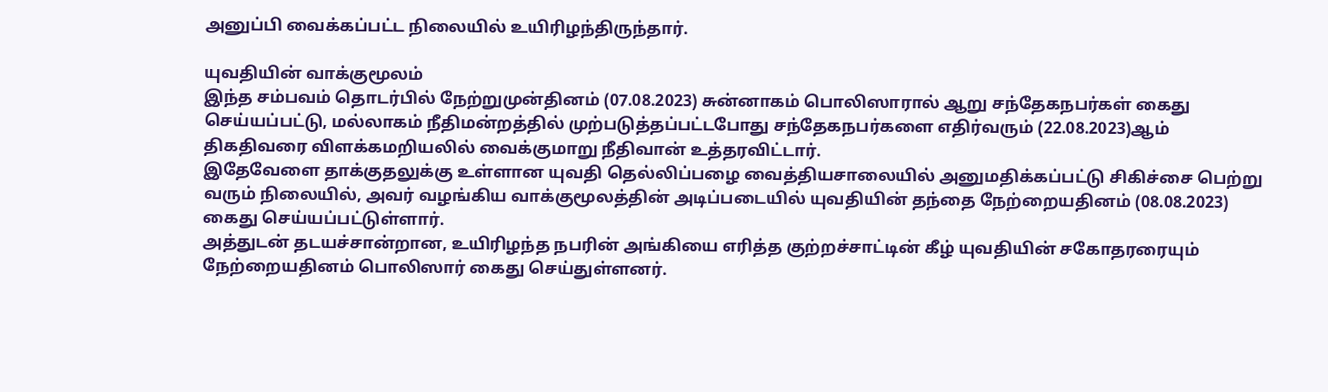அனுப்பி வைக்கப்பட்ட நிலையில் உயிரிழந்திருந்தார்.

யுவதியின் வாக்குமூலம்
இந்த சம்பவம் தொடர்பில் நேற்றுமுன்தினம் (07.08.2023) சுன்னாகம் பொலிஸாரால் ஆறு சந்தேகநபர்கள் கைது செய்யப்பட்டு, மல்லாகம் நீதிமன்றத்தில் முற்படுத்தப்பட்டபோது சந்தேகநபர்களை எதிர்வரும் (22.08.2023)ஆம் திகதிவரை விளக்கமறியலில் வைக்குமாறு நீதிவான் உத்தரவிட்டார்.
இதேவேளை தாக்குதலுக்கு உள்ளான யுவதி தெல்லிப்பழை வைத்தியசாலையில் அனுமதிக்கப்பட்டு சிகிச்சை பெற்று வரும் நிலையில், அவர் வழங்கிய வாக்குமூலத்தின் அடிப்படையில் யுவதியின் தந்தை நேற்றையதினம் (08.08.2023) கைது செய்யப்பட்டுள்ளார்.
அத்துடன் தடயச்சான்றான, உயிரிழந்த நபரின் அங்கியை எரித்த குற்றச்சாட்டின் கீழ் யுவதியின் சகோதரரையும் நேற்றையதினம் பொலிஸார் கைது செய்துள்ளனர்.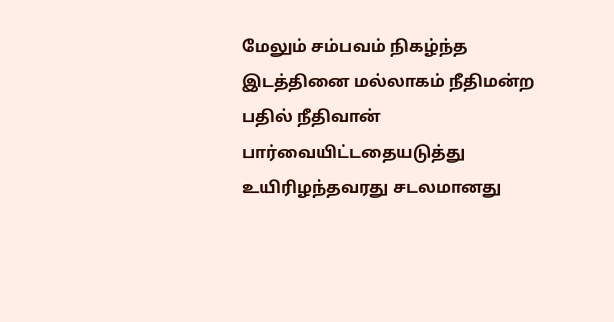மேலும் சம்பவம் நிகழ்ந்த இடத்தினை மல்லாகம் நீதிமன்ற பதில் நீதிவான்
பார்வையிட்டதையடுத்து உயிரிழந்தவரது சடலமானது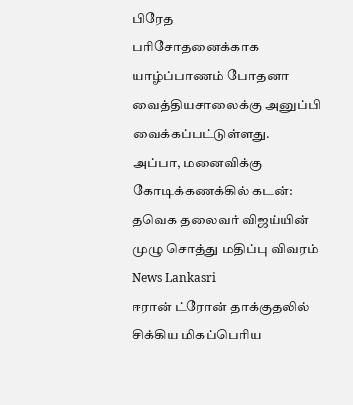பிரேத
பரிசோதனைக்காக யாழ்ப்பாணம் போதனா வைத்தியசாலைக்கு அனுப்பி வைக்கப்பட்டுள்ளது.
அப்பா, மனைவிக்கு கோடிக்கணக்கில் கடன்: தவெக தலைவர் விஜய்யின் முழு சொத்து மதிப்பு விவரம் News Lankasri
ஈரான் ட்ரோன் தாக்குதலில் சிக்கிய மிகப்பெரிய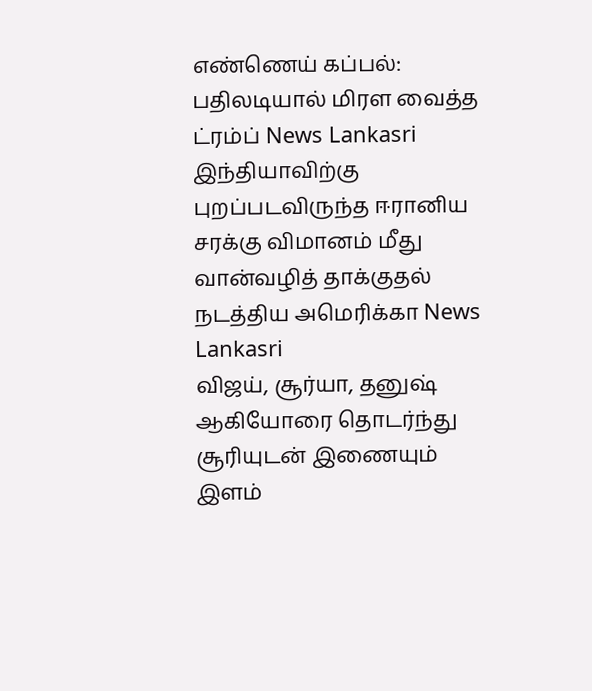எண்ணெய் கப்பல்: பதிலடியால் மிரள வைத்த ட்ரம்ப் News Lankasri
இந்தியாவிற்கு புறப்படவிருந்த ஈரானிய சரக்கு விமானம் மீது வான்வழித் தாக்குதல் நடத்திய அமெரிக்கா News Lankasri
விஜய், சூர்யா, தனுஷ் ஆகியோரை தொடர்ந்து சூரியுடன் இணையும் இளம்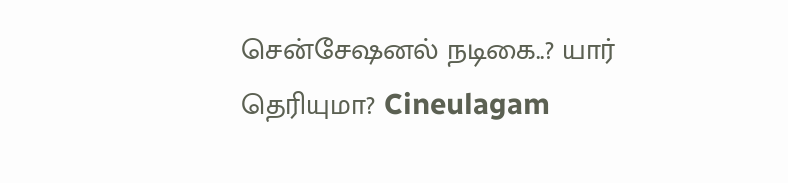சென்சேஷனல் நடிகை..? யார் தெரியுமா? Cineulagam